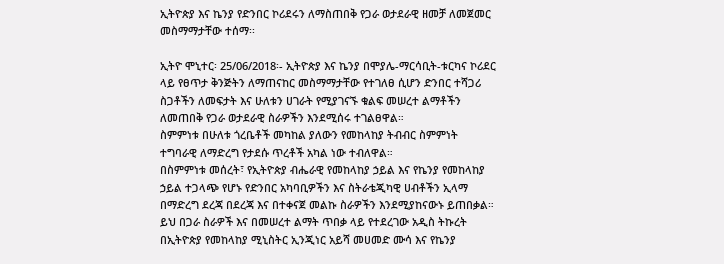ኢትዮጵያ እና ኬንያ የድንበር ኮሪደሩን ለማስጠበቅ የጋራ ወታደራዊ ዘመቻ ለመጀመር መስማማታቸው ተሰማ፡፡

ኢትዮ ሞኒተር፡ 25/06/2018፡- ኢትዮጵያ እና ኬንያ በሞያሌ-ማርሳቢት-ቱርካና ኮሪደር ላይ የፀጥታ ቅንጅትን ለማጠናከር መስማማታቸው የተገለፀ ሲሆን ድንበር ተሻጋሪ ስጋቶችን ለመፍታት እና ሁለቱን ሀገራት የሚያገናኙ ቁልፍ መሠረተ ልማቶችን ለመጠበቅ የጋራ ወታደራዊ ስራዎችን እንደሚሰሩ ተገልፀዋል።
ስምምነቱ በሁለቱ ጎረቤቶች መካከል ያለውን የመከላከያ ትብብር ስምምነት ተግባራዊ ለማድረግ የታደሱ ጥረቶች አካል ነው ተብለዋል።
በስምምነቱ መሰረት፣ የኢትዮጵያ ብሔራዊ የመከላከያ ኃይል እና የኬንያ የመከላከያ ኃይል ተጋላጭ የሆኑ የድንበር አካባቢዎችን እና ስትራቴጂካዊ ሀብቶችን ኢላማ በማድረግ ደረጃ በደረጃ እና በተቀናጀ መልኩ ስራዎችን እንደሚያከናውኑ ይጠበቃል።
ይህ በጋራ ስራዎች እና በመሠረተ ልማት ጥበቃ ላይ የተደረገው አዲስ ትኩረት በኢትዮጵያ የመከላከያ ሚኒስትር ኢንጂነር አይሻ መሀመድ ሙሳ እና የኬንያ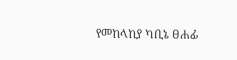የመከላከያ ካቢኔ ፀሐፊ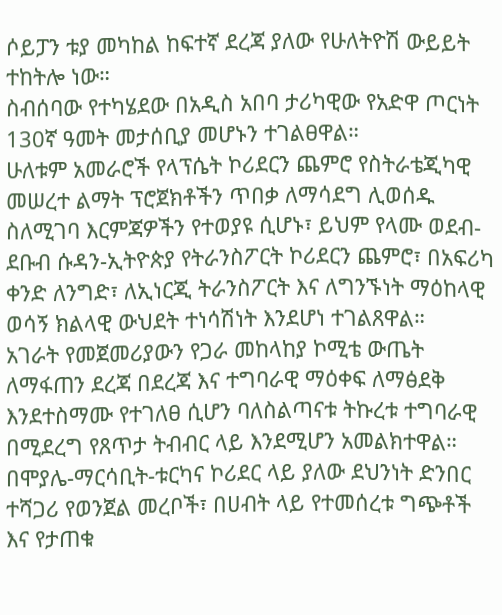ሶይፓን ቱያ መካከል ከፍተኛ ደረጃ ያለው የሁለትዮሽ ውይይት ተከትሎ ነው።
ስብሰባው የተካሄደው በአዲስ አበባ ታሪካዊው የአድዋ ጦርነት 130ኛ ዓመት መታሰቢያ መሆኑን ተገልፀዋል።
ሁለቱም አመራሮች የላፕሴት ኮሪደርን ጨምሮ የስትራቴጂካዊ መሠረተ ልማት ፕሮጀክቶችን ጥበቃ ለማሳደግ ሊወሰዱ ስለሚገባ እርምጃዎችን የተወያዩ ሲሆኑ፣ ይህም የላሙ ወደብ-ደቡብ ሱዳን-ኢትዮጵያ የትራንስፖርት ኮሪደርን ጨምሮ፣ በአፍሪካ ቀንድ ለንግድ፣ ለኢነርጂ ትራንስፖርት እና ለግንኙነት ማዕከላዊ ወሳኝ ክልላዊ ውህደት ተነሳሽነት እንደሆነ ተገልጸዋል።
አገራት የመጀመሪያውን የጋራ መከላከያ ኮሚቴ ውጤት ለማፋጠን ደረጃ በደረጃ እና ተግባራዊ ማዕቀፍ ለማፅደቅ እንደተስማሙ የተገለፀ ሲሆን ባለስልጣናቱ ትኩረቱ ተግባራዊ በሚደረግ የጸጥታ ትብብር ላይ እንደሚሆን አመልክተዋል።
በሞያሌ-ማርሳቢት-ቱርካና ኮሪደር ላይ ያለው ደህንነት ድንበር ተሻጋሪ የወንጀል መረቦች፣ በሀብት ላይ የተመሰረቱ ግጭቶች እና የታጠቁ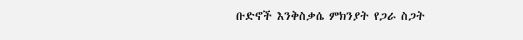ቡድኖች እንቅስቃሴ ምክንያት የጋራ ስጋት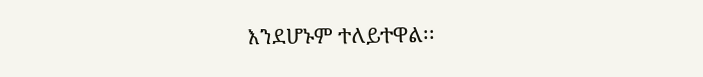እንደሆኑም ተለይተዋል፡፡